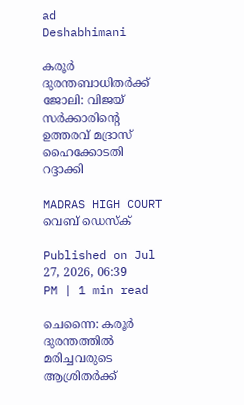ad
Deshabhimani

കരൂർ ദുരന്തബാധിതർക്ക് ജോലി: വിജയ് സർക്കാരിന്റെ ഉത്തരവ് മദ്രാസ് ഹൈക്കോടതി റദ്ദാക്കി

MADRAS HIGH COURT
വെബ് ഡെസ്ക്

Published on Jul 27, 2026, 06:39 PM | 1 min read

ചെന്നൈ: കരൂർ ദുരന്തത്തിൽ മരിച്ചവരുടെ ആശ്രിതർക്ക്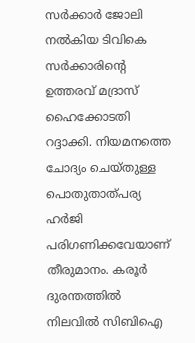സർക്കാർ ജോലി നൽകിയ ടിവികെ സർക്കാരിന്റെ ഉത്തരവ് മദ്രാസ് ഹൈക്കോടതി റദ്ദാക്കി. നിയമനത്തെ ചോദ്യം ചെയ്തുള്ള പൊതുതാത്പര്യ ഹ‌ർജി പരിഗണിക്കവേയാണ് തീരുമാനം. കരൂർ ദുരന്തത്തിൽ നിലവിൽ സിബിഐ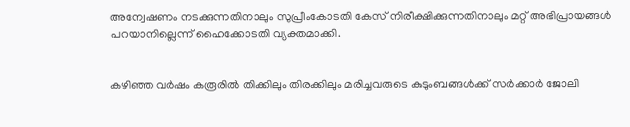അന്വേഷണം നടക്കുന്നതിനാലും സുപ്രീംകോടതി കേസ് നിരീക്ഷിക്കുന്നതിനാലും മറ്റ് അഭിപ്രായങ്ങൾ പറയാനില്ലെന്ന് ഹൈക്കോടതി വ്യക്തമാക്കി.


കഴിഞ്ഞ വർഷം കരൂരിൽ തിക്കിലും തിരക്കിലും മരിച്ചവരുടെ കുടുംബങ്ങൾക്ക് സർക്കാർ ജോലി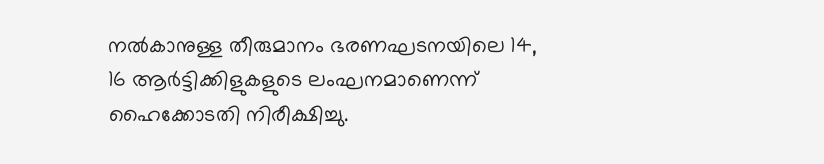നൽകാനുള്ള തീരുമാനം ഭരണഘടനയിലെ 14, 16 ആർട്ടിക്കിളുകളുടെ ലംഘനമാണെന്ന് ഹൈക്കോടതി നിരീക്ഷിച്ചു.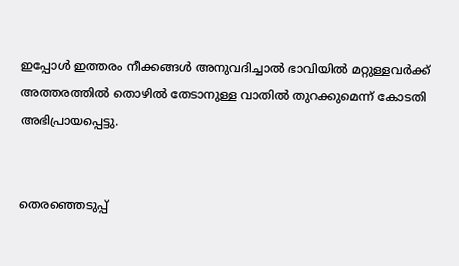ഇപ്പോൾ ഇത്തരം നീക്കങ്ങൾ അനുവദിച്ചാൽ ഭാവിയിൽ മറ്റുള്ളവർക്ക് അത്തരത്തിൽ തൊഴിൽ തേടാനുള്ള വാതിൽ തുറക്കുമെന്ന് കോടതി അഭിപ്രായപ്പെട്ടു.


തെരഞ്ഞെടുപ്പ്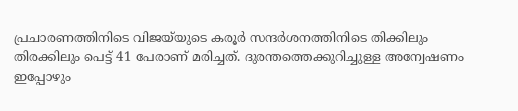പ്രചാരണത്തിനിടെ വിജയ്‌യുടെ കരൂർ സന്ദർശനത്തിനിടെ തിക്കിലും തിരക്കിലും പെട്ട് 41 പേരാണ് മരിച്ചത്. ദുരന്തത്തെക്കുറിച്ചുള്ള അന്വേഷണം ഇപ്പോഴും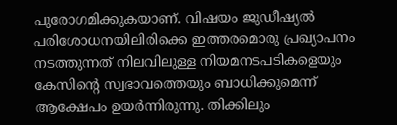പുരോഗമിക്കുകയാണ്. വിഷയം ജുഡീഷ്യൽ പരിശോധനയിലിരിക്കെ ഇത്തരമൊരു പ്രഖ്യാപനം നടത്തുന്നത് നിലവിലുള്ള നിയമനടപടികളെയും കേസിന്റെ സ്വഭാവത്തെയും ബാധിക്കുമെന്ന് ആക്ഷേപം ഉയർന്നിരുന്നു. തിക്കിലും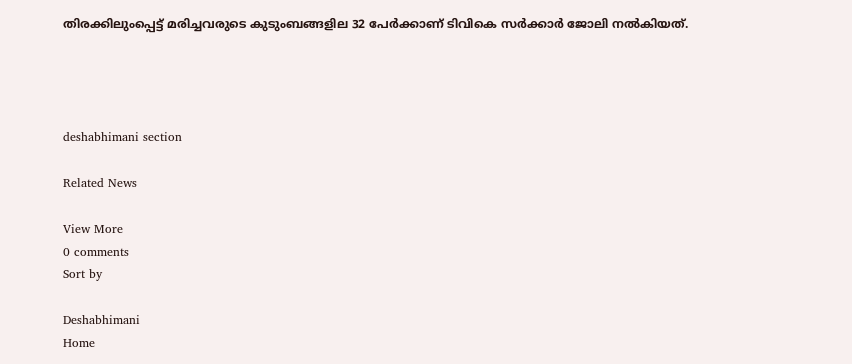തിരക്കിലുംപ്പെട്ട് മരിച്ചവരുടെ കുടുംബങ്ങളില 32 പേർക്കാണ് ടിവികെ സർക്കാർ ജോലി നൽകിയത്.




deshabhimani section

Related News

View More
0 comments
Sort by

Deshabhimani
Home